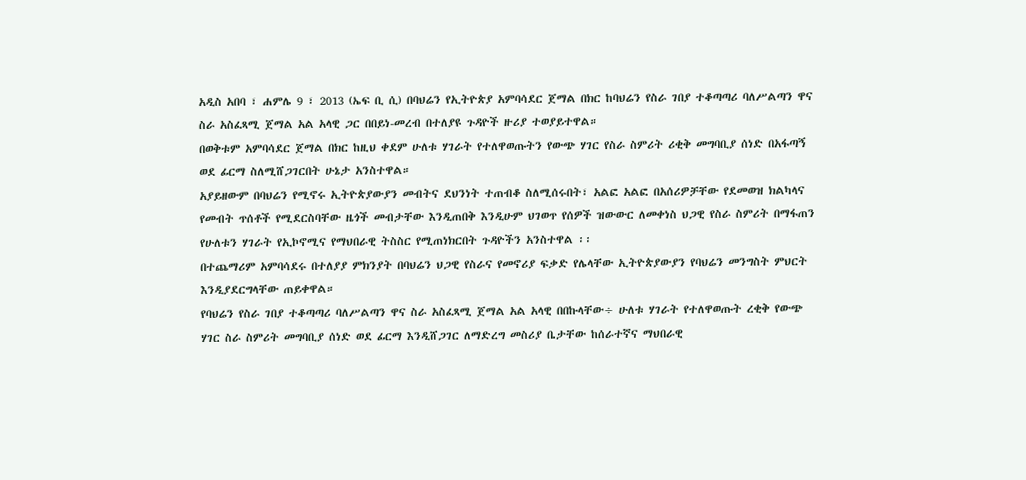አዲስ አበባ ፣ ሐምሌ 9 ፣ 2013 (ኤፍ ቢ ሲ) በባህሬን የኢትዮጵያ አምባሳደር ጀማል በክር ከባህሬን የስራ ገበያ ተቆጣጣሪ ባለሥልጣን ዋና ስራ አስፈጻሚ ጀማል አል አላዊ ጋር በበይነ-መረብ በተለያዩ ጉዳዮች ዙሪያ ተወያይተዋል።
በወቅቱም አምባሳደር ጀማል በክር ከዚህ ቀደም ሁለቱ ሃገራት የተለዋወጡትን የውጭ ሃገር የስራ ስምሪት ሪቂቅ መግባቢያ ሰነድ በአፋጣኝ ወደ ፊርማ ስለሚሸጋገርበት ሁኔታ አንስተዋል።
አያይዘውም በባህሬን የሚኖሩ ኢትዮጵያውያን መብትና ደህንነት ተጠብቆ ስለሚሰሩበት፣ አልፎ አልፎ በአሰሪዎቻቸው የደመወዝ ክልካላና የመብት ጥሰቶች የሚደርስባቸው ዜጎች መብታቸው እንዲጠበቅ እንዲሁም ህገወጥ የሰዎች ዝውውር ለመቀነስ ህጋዊ የስራ ስምሪት በማፋጠን የሁለቱን ሃገራት የኢኮኖሚና የማህበራዊ ትስስር የሚጠነክርበት ጉዳዮችን አንስተዋል ፡፡
በተጨማሪም አምባሳደሩ በተለያያ ምክንያት በባህሬን ህጋዊ የስራና የመኖሪያ ፍቃድ የሌላቸው ኢትዮጵያውያን የባህሬን መንግስት ምህርት እንዲያደርግላቸው ጠይቀዋል።
የባህሬን የስራ ገበያ ተቆጣጣሪ ባለሥልጣን ዋና ስራ አስፈጻሚ ጀማል አል አላዊ በበኩላቸው÷ ሁለቱ ሃገራት የተለዋወጡት ረቂቅ የውጭ ሃገር ስራ ስምሪት መግባቢያ ሰነድ ወደ ፊርማ እንዲሸጋገር ለማድረግ መስሪያ ቤታቸው ከሰራተኛና ማህበራዊ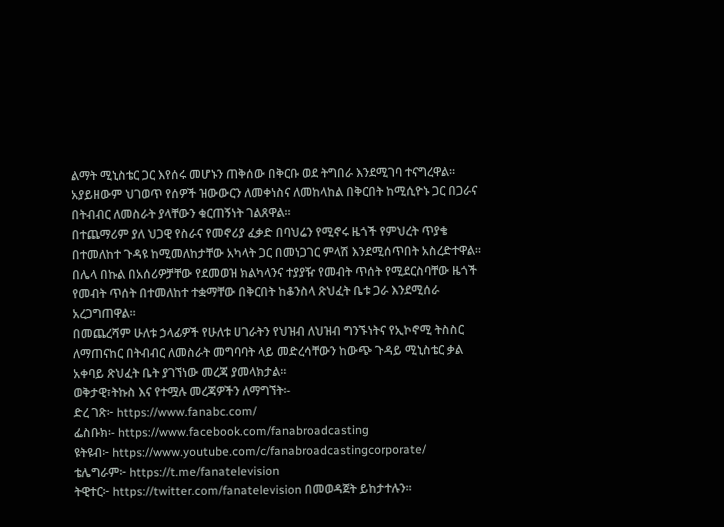ልማት ሚኒስቴር ጋር እየሰሩ መሆኑን ጠቅሰው በቅርቡ ወደ ትግበራ እንደሚገባ ተናግረዋል።
አያይዘውም ህገወጥ የሰዎች ዝውውርን ለመቀነስና ለመከላከል በቅርበት ከሚሲዮኑ ጋር በጋራና በትብብር ለመስራት ያላቸውን ቁርጠኝነት ገልጸዋል።
በተጨማሪም ያለ ህጋዊ የስራና የመኖሪያ ፈቃድ በባህሬን የሚኖሩ ዜጎች የምህረት ጥያቄ በተመለከተ ጉዳዩ ከሚመለከታቸው አካላት ጋር በመነጋገር ምላሽ እንደሚሰጥበት አስረድተዋል።
በሌላ በኩል በአሰሪዎቻቸው የደመወዝ ክልካላንና ተያያዥ የመብት ጥሰት የሚደርስባቸው ዜጎች የመብት ጥሰት በተመለከተ ተቋማቸው በቅርበት ከቆንስላ ጽህፈት ቤቱ ጋራ እንደሚሰራ አረጋግጠዋል፡፡
በመጨረሻም ሁለቱ ኃላፊዎች የሁለቱ ሀገራትን የህዝብ ለህዝብ ግንኙነትና የኢኮኖሚ ትስስር ለማጠናከር በትብብር ለመስራት መግባባት ላይ መድረሳቸውን ከውጭ ጉዳይ ሚኒስቴር ቃል አቀባይ ጽህፈት ቤት ያገኘነው መረጃ ያመላክታል።
ወቅታዊ፣ትኩስ እና የተሟሉ መረጃዎችን ለማግኘት፡-
ድረ ገጽ፦ https://www.fanabc.com/
ፌስቡክ፡- https://www.facebook.com/fanabroadcasting
ዩትዩብ፦ https://www.youtube.com/c/fanabroadcastingcorporate/
ቴሌግራም፦ https://t.me/fanatelevision
ትዊተር፦ https://twitter.com/fanatelevision በመወዳጀት ይከታተሉን፡፡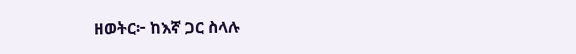ዘወትር፦ ከእኛ ጋር ስላሉ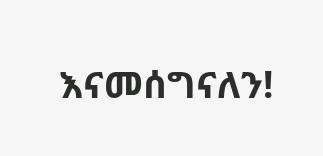እናመሰግናለን!